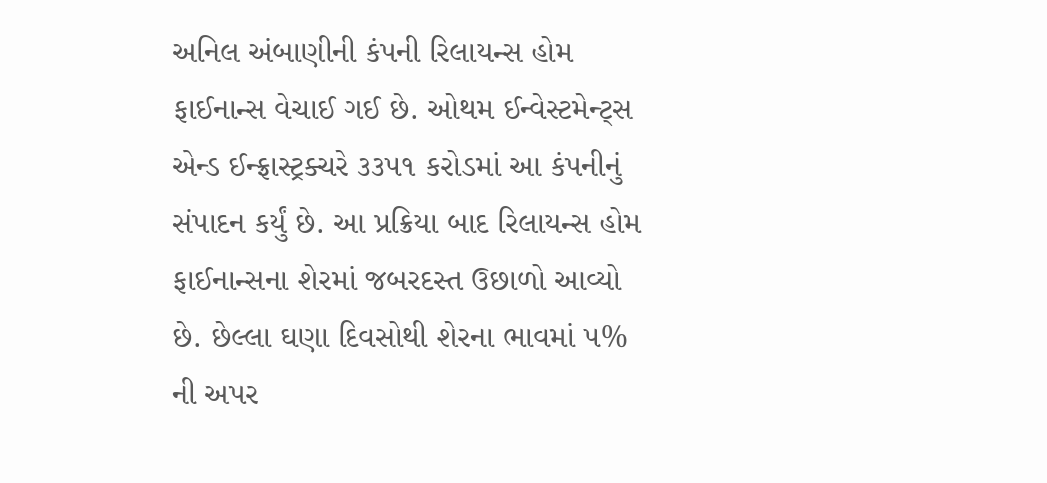અનિલ અંબાણીની કંપની રિલાયન્સ હોમ ફાઈનાન્સ વેચાઈ ગઈ છે. ઓથમ ઈન્વેસ્ટમેન્ટ્સ એન્ડ ઈન્ફ્રાસ્ટ્રક્ચરે ૩૩૫૧ કરોડમાં આ કંપનીનું સંપાદન કર્યું છે. આ પ્રક્રિયા બાદ રિલાયન્સ હોમ ફાઈનાન્સના શેરમાં જબરદસ્ત ઉછાળો આવ્યો છે. છેલ્લા ઘણા દિવસોથી શેરના ભાવમાં ૫% ની અપર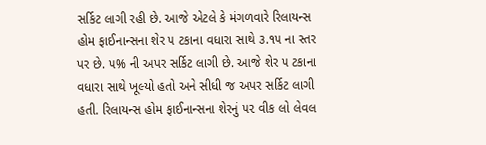સર્કિટ લાગી રહી છે. આજે એટલે કે મંગળવારે રિલાયન્સ હોમ ફાઈનાન્સના શેર ૫ ટકાના વધારા સાથે ૩.૧૫ ના સ્તર પર છે. ૫% ની અપર સર્કિટ લાગી છે. આજે શેર ૫ ટકાના વધારા સાથે ખૂલ્યો હતો અને સીધી જ અપર સર્કિટ લાગી હતી. રિલાયન્સ હોમ ફાઈનાન્સના શેરનું ૫૨ વીક લો લેવલ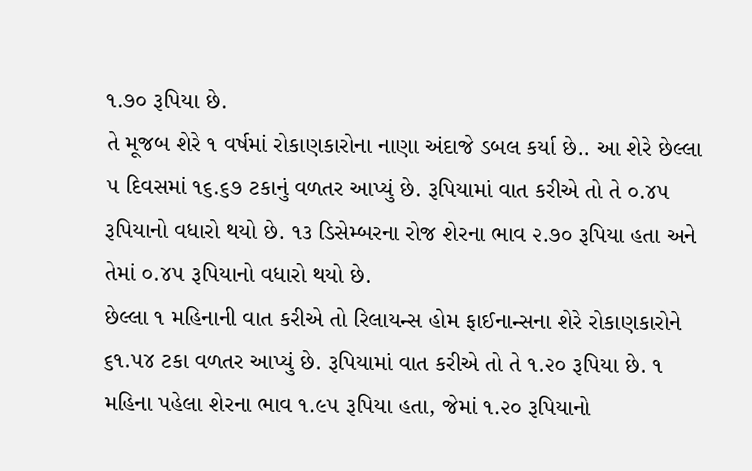૧.૭૦ રૂપિયા છે.
તે મૂજબ શેરે ૧ વર્ષમાં રોકાણકારોના નાણા અંદાજે ડબલ કર્યા છે.. આ શેરે છેલ્લા ૫ દિવસમાં ૧૬.૬૭ ટકાનું વળતર આપ્યું છે. રૂપિયામાં વાત કરીએ તો તે ૦.૪૫ રૂપિયાનો વધારો થયો છે. ૧૩ ડિસેમ્બરના રોજ શેરના ભાવ ૨.૭૦ રૂપિયા હતા અને તેમાં ૦.૪૫ રૂપિયાનો વધારો થયો છે.
છેલ્લા ૧ મહિનાની વાત કરીએ તો રિલાયન્સ હોમ ફાઈનાન્સના શેરે રોકાણકારોને ૬૧.૫૪ ટકા વળતર આપ્યું છે. રૂપિયામાં વાત કરીએ તો તે ૧.૨૦ રૂપિયા છે. ૧ મહિના પહેલા શેરના ભાવ ૧.૯૫ રૂપિયા હતા, જેમાં ૧.૨૦ રૂપિયાનો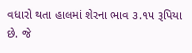વધારો થતા હાલમાં શેરના ભાવ ૩.૧૫ રૂપિયા છે. જે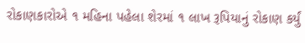રોકાણકારોએ ૧ મહિના પહેલા શેરમાં ૧ લાખ રૂપિયાનું રોકાણ કર્યું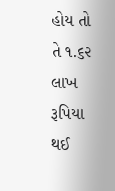હોય તો તે ૧.૬૨ લાખ રૂપિયા થઈ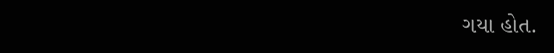ગયા હોત.